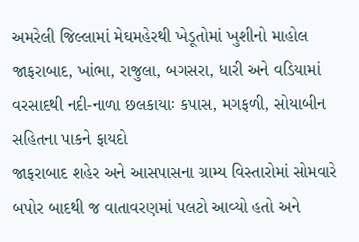અમરેલી જિલ્લામાં મેઘમહેરથી ખેડૂતોમાં ખુશીનો માહોલ
જાફરાબાદ, ખાંભા, રાજુલા, બગસરા, ધારી અને વડિયામાં વરસાદથી નદી-નાળા છલકાયાઃ કપાસ, મગફળી, સોયાબીન સહિતના પાકને ફાયદો
જાફરાબાદ શહેર અને આસપાસના ગ્રામ્ય વિસ્તારોમાં સોમવારે બપોર બાદથી જ વાતાવરણમાં પલટો આવ્યો હતો અને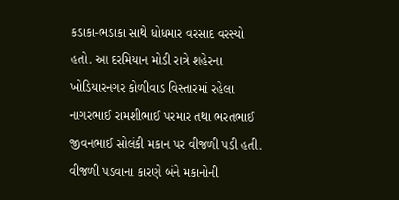કડાકા-ભડાકા સાથે ધોધમાર વરસાદ વરસ્યો હતો. આ દરમિયાન મોડી રાત્રે શહેરના ખોડિયારનગર કોળીવાડ વિસ્તારમાં રહેલા નાગરભાઈ રામશીભાઈ પરમાર તથા ભરતભાઈ જીવનભાઈ સોલંકી મકાન પર વીજળી પડી હતી. વીજળી પડવાના કારણે બંને મકાનોની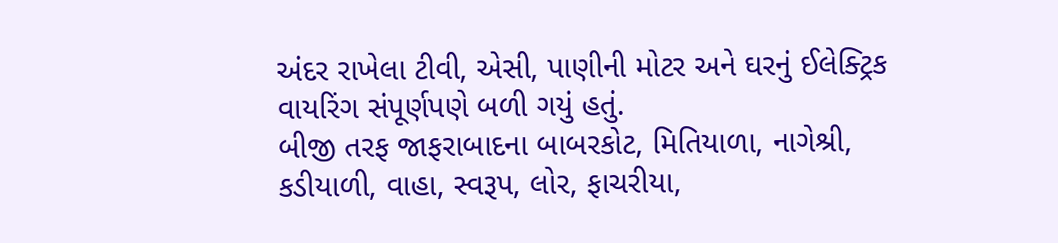અંદર રાખેલા ટીવી, એસી, પાણીની મોટર અને ઘરનું ઈલેક્ટ્રિક વાયરિંગ સંપૂર્ણપણે બળી ગયું હતું.
બીજી તરફ જાફરાબાદના બાબરકોટ, મિતિયાળા, નાગેશ્રી, કડીયાળી, વાહા, સ્વરૂપ, લોર, ફાચરીયા,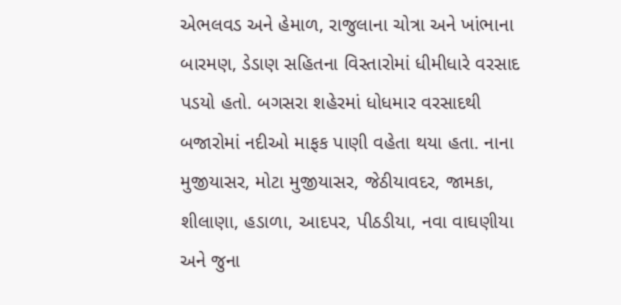એભલવડ અને હેમાળ, રાજુલાના ચોત્રા અને ખાંભાના બારમણ, ડેડાણ સહિતના વિસ્તારોમાં ધીમીધારે વરસાદ પડયો હતો. બગસરા શહેરમાં ધોધમાર વરસાદથી બજારોમાં નદીઓ માફક પાણી વહેતા થયા હતા. નાના મુજીયાસર, મોટા મુજીયાસર, જેઠીયાવદર, જામકા, શીલાણા, હડાળા, આદપર, પીઠડીયા, નવા વાઘણીયા અને જુના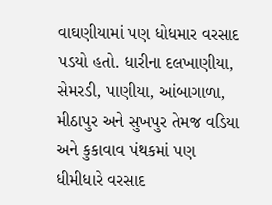વાઘણીયામાં પણ ધોધમાર વરસાદ પડયો હતો. ધારીના દલખાણીયા, સેમરડી, પાણીયા, આંબાગાળા, મીઠાપુર અને સુખપુર તેમજ વડિયા અને કુકાવાવ પંથકમાં પણ ધીમીધારે વરસાદ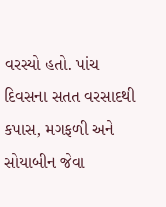વરસ્યો હતો. પાંચ દિવસના સતત વરસાદથી કપાસ, મગફળી અને સોયાબીન જેવા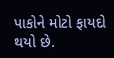પાકોને મોટો ફાયદો થયો છે.